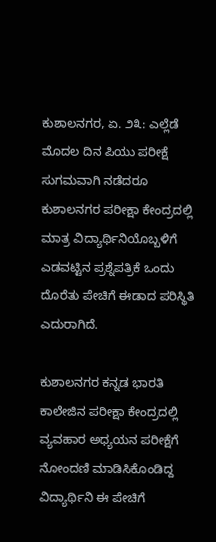ಕುಶಾಲನಗರ, ಏ. ೨೩: ಎಲ್ಲೆಡೆ ಮೊದಲ ದಿನ ಪಿಯು ಪರೀಕ್ಷೆ ಸುಗಮವಾಗಿ ನಡೆದರೂ ಕುಶಾಲನಗರ ಪರೀಕ್ಷಾ ಕೇಂದ್ರದಲ್ಲಿ ಮಾತ್ರ ವಿದ್ಯಾರ್ಥಿನಿಯೊಬ್ಬಳಿಗೆ ಎಡವಟ್ಟಿನ ಪ್ರಶ್ನೆಪತ್ರಿಕೆ ಒಂದು ದೊರೆತು ಪೇಚಿಗೆ ಈಡಾದ ಪರಿಸ್ಥಿತಿ ಎದುರಾಗಿದೆ.

ಕುಶಾಲನಗರ ಕನ್ನಡ ಭಾರತಿ ಕಾಲೇಜಿನ ಪರೀಕ್ಷಾ ಕೇಂದ್ರದಲ್ಲಿ ವ್ಯವಹಾರ ಅಧ್ಯಯನ ಪರೀಕ್ಷೆಗೆ ನೋಂದಣಿ ಮಾಡಿಸಿಕೊಂಡಿದ್ದ ವಿದ್ಯಾರ್ಥಿನಿ ಈ ಪೇಚಿಗೆ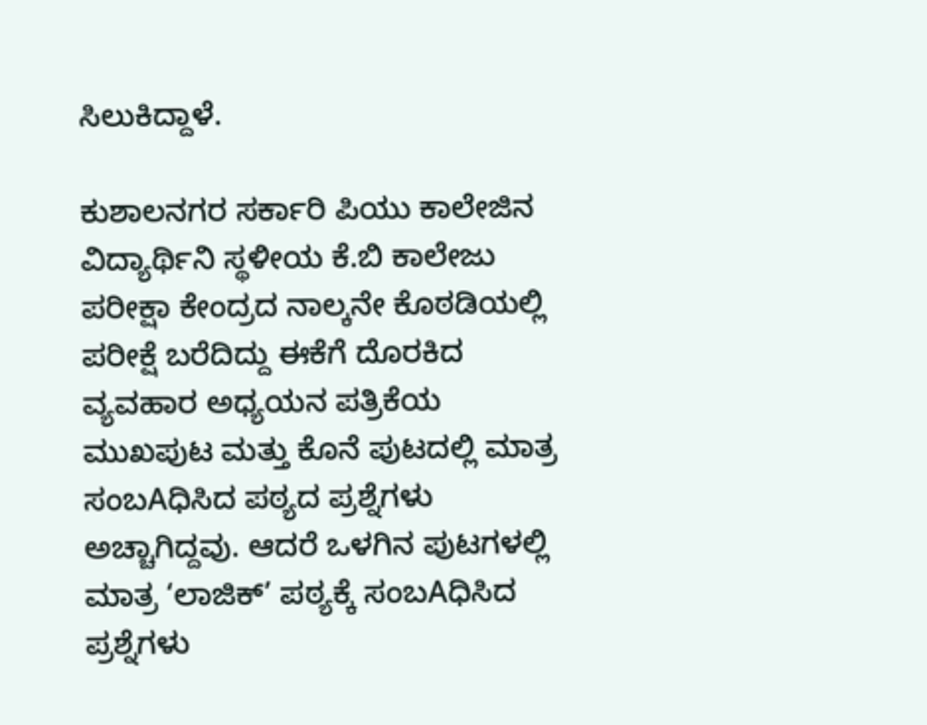ಸಿಲುಕಿದ್ದಾಳೆ.

ಕುಶಾಲನಗರ ಸರ್ಕಾರಿ ಪಿಯು ಕಾಲೇಜಿನ ವಿದ್ಯಾರ್ಥಿನಿ ಸ್ಥಳೀಯ ಕೆ.ಬಿ ಕಾಲೇಜು ಪರೀಕ್ಷಾ ಕೇಂದ್ರದ ನಾಲ್ಕನೇ ಕೊಠಡಿಯಲ್ಲಿ ಪರೀಕ್ಷೆ ಬರೆದಿದ್ದು ಈಕೆಗೆ ದೊರಕಿದ ವ್ಯವಹಾರ ಅಧ್ಯಯನ ಪತ್ರಿಕೆಯ ಮುಖಪುಟ ಮತ್ತು ಕೊನೆ ಪುಟದಲ್ಲಿ ಮಾತ್ರ ಸಂಬAಧಿಸಿದ ಪಠ್ಯದ ಪ್ರಶ್ನೆಗಳು ಅಚ್ಚಾಗಿದ್ದವು. ಆದರೆ ಒಳಗಿನ ಪುಟಗಳಲ್ಲಿ ಮಾತ್ರ ‘ಲಾಜಿಕ್’ ಪಠ್ಯಕ್ಕೆ ಸಂಬAಧಿಸಿದ ಪ್ರಶ್ನೆಗಳು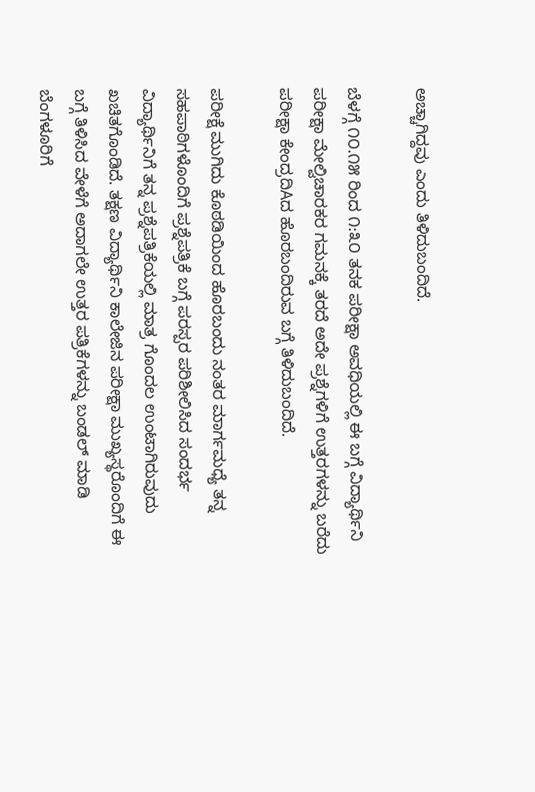ಅಚ್ಚಾಗಿದ್ದವು ಎಂದು ತಿಳಿದುಬಂದಿದೆ.

ಬೆಳಗ್ಗೆ ೧೦.೧೫ ರಿಂದ ೧:೩೦ ತನಕ ಪರೀಕ್ಷಾ ಅವಧಿಯಲ್ಲಿ ಈ ಬಗ್ಗೆ ವಿದ್ಯಾರ್ಥಿನಿ ಪರೀಕ್ಷಾ ಮೇಲ್ವಿಚಾರಕರ ಗಮನಕ್ಕೆ ತರದೆ ಅದೇ ಪ್ರಶ್ನೆಗಳಿಗೆ ಉತ್ತರಗಳನ್ನು ಬರೆದು ಪರೀಕ್ಷಾ ಕೇಂದ್ರದಿAದ ಹೊರಬಂದಿರುವ ಬಗ್ಗೆ ತಿಳಿದುಬಂದಿದೆ.

ಪರೀಕ್ಷೆ ಮುಗಿದು ಕೊಠಡಿಯಿಂದ ಹೊರಬಂದು ನಂತರ ಮಾರ್ಗಮಧ್ಯೆ ತನ್ನ ಸಹಪಾಠಿಗಳೊಂದಿಗೆ ಪ್ರಶ್ನೆಪತ್ರಿಕೆ ಬಗ್ಗೆ ಪರಸ್ಪರ ಪರಿಶೀಲಿಸಿದ ಸಂದರ್ಭ ವಿದ್ಯಾರ್ಥಿನಿಗೆ ತನ್ನ ಪ್ರಶ್ನೆಪತ್ರಿಕೆಯಲ್ಲಿ ಮಾತ್ರ ಗೊಂದಲ ಉಂಟಾಗಿರುವುದು ಖಚಿತಗೊಂಡಿದೆ. ತಕ್ಷಣ ವಿದ್ಯಾರ್ಥಿನಿ ಕಾಲೇಜಿನ ಪರೀಕ್ಷಾ ಮುಖ್ಯಸ್ಥರೊಂದಿಗೆ ಈ ಬಗ್ಗೆ ತಿಳಿಸಿದ ವೇಳೆಗೆ ಅದಾಗಲೇ ಉತ್ತರ ಪತ್ರಿಕೆಗಳನ್ನು ಬಂಡಲ್ ಮಾಡಿ ಬೆಂಗಳೂರಿಗೆ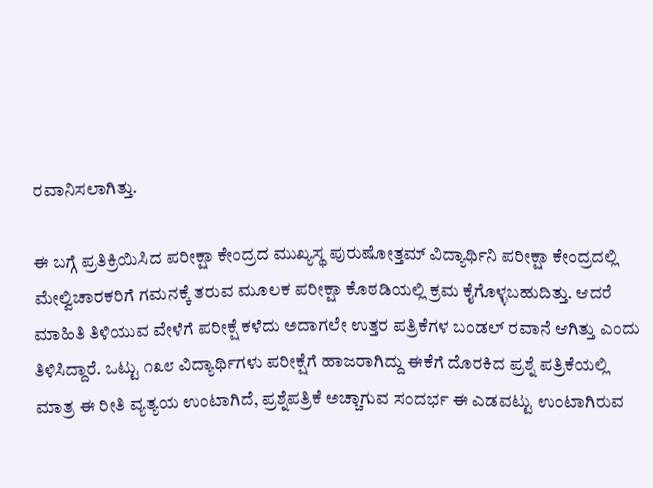ರವಾನಿಸಲಾಗಿತ್ತು.

ಈ ಬಗ್ಗೆ ಪ್ರತಿಕ್ರಿಯಿಸಿದ ಪರೀಕ್ಷಾ ಕೇಂದ್ರದ ಮುಖ್ಯಸ್ಥ ಪುರುಷೋತ್ತಮ್ ವಿದ್ಯಾರ್ಥಿನಿ ಪರೀಕ್ಷಾ ಕೇಂದ್ರದಲ್ಲಿ ಮೇಲ್ವಿಚಾರಕರಿಗೆ ಗಮನಕ್ಕೆ ತರುವ ಮೂಲಕ ಪರೀಕ್ಷಾ ಕೊಠಡಿಯಲ್ಲಿ ಕ್ರಮ ಕೈಗೊಳ್ಳಬಹುದಿತ್ತು. ಆದರೆ ಮಾಹಿತಿ ತಿಳಿಯುವ ವೇಳೆಗೆ ಪರೀಕ್ಷೆ ಕಳೆದು ಅದಾಗಲೇ ಉತ್ತರ ಪತ್ರಿಕೆಗಳ ಬಂಡಲ್ ರವಾನೆ ಆಗಿತ್ತು ಎಂದು ತಿಳಿಸಿದ್ದಾರೆ. ಒಟ್ಟು ೧೩೮ ವಿದ್ಯಾರ್ಥಿಗಳು ಪರೀಕ್ಷೆಗೆ ಹಾಜರಾಗಿದ್ದು ಈಕೆಗೆ ದೊರಕಿದ ಪ್ರಶ್ನೆ ಪತ್ರಿಕೆಯಲ್ಲಿ ಮಾತ್ರ ಈ ರೀತಿ ವ್ಯತ್ಯಯ ಉಂಟಾಗಿದೆ, ಪ್ರಶ್ನೆಪತ್ರಿಕೆ ಅಚ್ಚಾಗುವ ಸಂದರ್ಭ ಈ ಎಡವಟ್ಟು ಉಂಟಾಗಿರುವ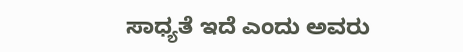ಸಾಧ್ಯತೆ ಇದೆ ಎಂದು ಅವರು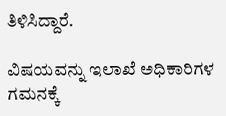ತಿಳಿಸಿದ್ದಾರೆ.

ವಿಷಯವನ್ನು ಇಲಾಖೆ ಅಧಿಕಾರಿಗಳ ಗಮನಕ್ಕೆ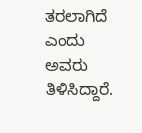ತರಲಾಗಿದೆ ಎಂದು ಅವರು ತಿಳಿಸಿದ್ದಾರೆ.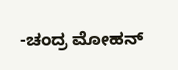-ಚಂದ್ರ ಮೋಹನ್